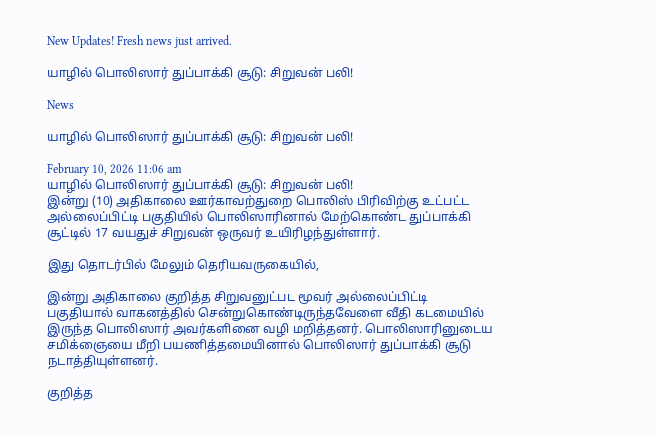New Updates! Fresh news just arrived.

யாழில் பொலிஸார் துப்பாக்கி சூடு: சிறுவன் பலி!

News

யாழில் பொலிஸார் துப்பாக்கி சூடு: சிறுவன் பலி!

February 10, 2026 11:06 am
யாழில் பொலிஸார் துப்பாக்கி சூடு: சிறுவன் பலி!
இன்று (10) அதிகாலை ஊர்காவற்துறை பொலிஸ் பிரிவிற்கு உட்பட்ட அல்லைப்பிட்டி பகுதியில் பொலிஸாரினால் மேற்கொண்ட துப்பாக்கி சூட்டில் 17 வயதுச் சிறுவன் ஒருவர் உயிரிழந்துள்ளார்.

இது தொடர்பில் மேலும் தெரியவருகையில்,

இன்று அதிகாலை குறித்த சிறுவனுட்பட மூவர் அல்லைப்பிட்டி பகுதியால் வாகனத்தில் சென்றுகொண்டிருந்தவேளை வீதி கடமையில் இருந்த பொலிஸார் அவர்களினை வழி மறித்தனர். பொலிஸாரினுடைய சமிக்ஞையை மீறி பயணித்தமையினால் பொலிஸார் துப்பாக்கி சூடு நடாத்தியுள்ளனர்.

குறித்த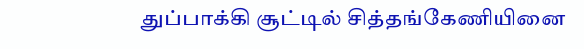துப்பாக்கி சூட்டில் சித்தங்கேணியினை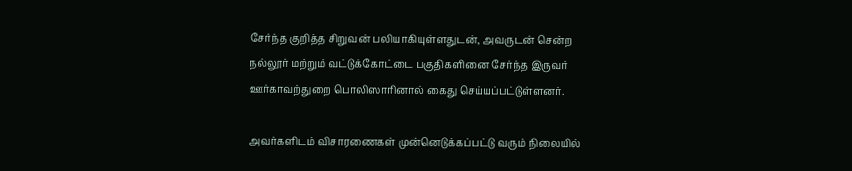சேர்ந்த குறித்த சிறுவன் பலியாகியுள்ளதுடன், அவருடன் சென்ற நல்லூர் மற்றும் வட்டுக்கோட்டை பகுதிகளினை சேர்ந்த இருவர் ஊர்காவற்துறை பொலிஸாரினால் கைது செய்யப்பட்டுள்ளனர்.

அவர்களிடம் விசாரணைகள் முன்னெடுக்கப்பட்டு வரும் நிலையில்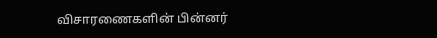விசாரணைகளின் பின்னர்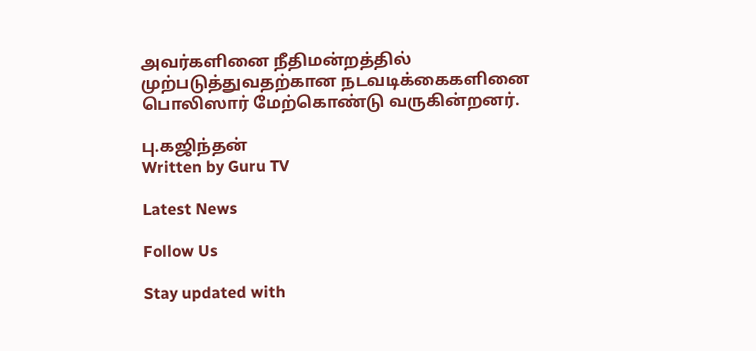அவர்களினை நீதிமன்றத்தில் முற்படுத்துவதற்கான நடவடிக்கைகளினை பொலிஸார் மேற்கொண்டு வருகின்றனர்.

பு.கஜிந்தன்
Written by Guru TV

Latest News

Follow Us

Stay updated with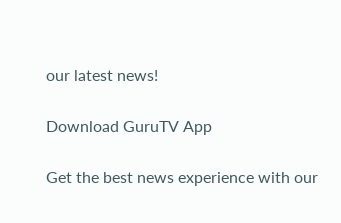our latest news!

Download GuruTV App

Get the best news experience with our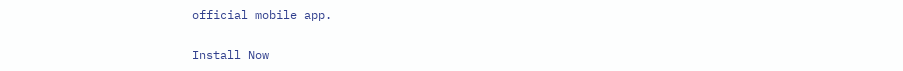official mobile app.

Install Now